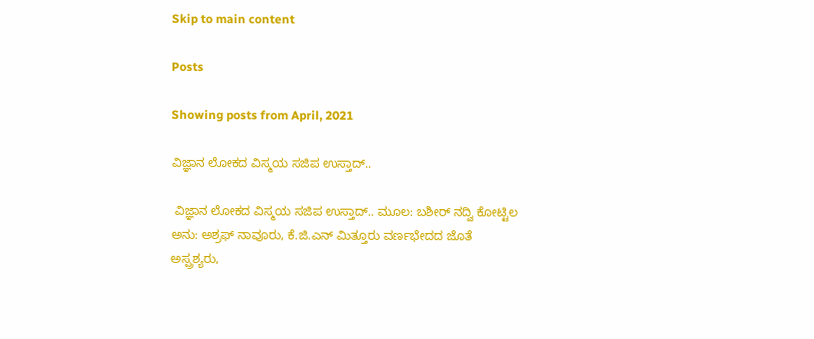Skip to main content

Posts

Showing posts from April, 2021

ವಿಜ್ಞಾನ ಲೋಕದ ವಿಸ್ಮಯ ಸಜಿಪ ಉಸ್ತಾದ್..

 ವಿಜ್ಞಾನ ಲೋಕದ ವಿಸ್ಮಯ ಸಜಿಪ ಉಸ್ತಾದ್.. ಮೂಲ: ಬಶೀರ್ ನದ್ವಿ ಕೋಟ್ಟಿಲ ಅನು: ಅಶ್ರಫ್ ನಾವೂರು, ಕೆ.ಜಿ.ಎನ್ ಮಿತ್ತೂರು ವರ್ಣಭೇದದ ಜೊತೆ ಅಸ್ಪ್ರಶ್ಯರು,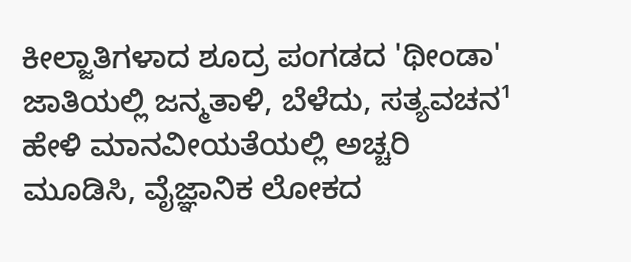ಕೀಲ್ಜಾತಿಗಳಾದ ಶೂದ್ರ ಪಂಗಡದ 'ಥೀಂಡಾ' ಜಾತಿಯಲ್ಲಿ ಜನ್ಮತಾಳಿ, ಬೆಳೆದು, ಸತ್ಯವಚನ¹ ಹೇಳಿ ಮಾನವೀಯತೆಯಲ್ಲಿ ಅಚ್ಚರಿ ಮೂಡಿಸಿ, ವೈಜ್ಞಾನಿಕ ಲೋಕದ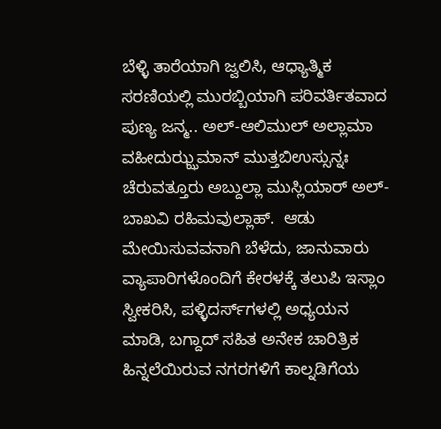ಬೆಳ್ಳಿ ತಾರೆಯಾಗಿ ಜ್ವಲಿಸಿ, ಆಧ್ಯಾತ್ಮಿಕ ಸರಣಿಯಲ್ಲಿ ಮುರಬ್ಬಿಯಾಗಿ ಪರಿವರ್ತಿತವಾದ ಪುಣ್ಯ ಜನ್ಮ.. ಅಲ್-ಆಲಿಮುಲ್ ಅಲ್ಲಾಮಾ ವಹೀದುಝ್ಝಮಾನ್ ಮುತ್ತಬಿಉಸ್ಸುನ್ನಃ ಚೆರುವತ್ತೂರು ಅಬ್ದುಲ್ಲಾ ಮುಸ್ಲಿಯಾರ್ ಅಲ್- ಬಾಖವಿ ರಹಿಮ‌ವುಲ್ಲಾಹ್.  ಆಡು ಮೇಯಿಸುವವನಾಗಿ ಬೆಳೆದು, ಜಾನುವಾರು ವ್ಯಾಪಾರಿಗಳೊಂದಿಗೆ ಕೇರಳಕ್ಕೆ ತಲುಪಿ ಇಸ್ಲಾಂ ಸ್ವೀಕರಿಸಿ, ಪಳ್ಳಿದರ್ಸ್‌ಗಳಲ್ಲಿ ಅಧ್ಯಯನ ಮಾಡಿ, ಬಗ್ದಾದ್ ಸಹಿತ ಅನೇಕ ಚಾರಿತ್ರಿಕ ಹಿನ್ನಲೆಯಿರುವ ನಗರಗಳಿಗೆ ಕಾಲ್ನಡಿಗೆಯ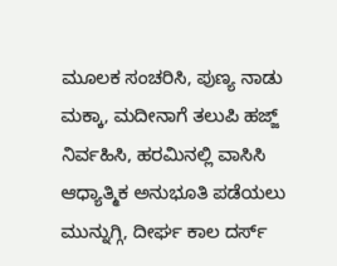ಮೂಲಕ ಸಂಚರಿಸಿ, ಪುಣ್ಯ ನಾಡು ಮಕ್ಕಾ, ಮದೀನಾಗೆ ತಲುಪಿ ಹಜ್ಜ್ ನಿರ್ವಹಿಸಿ, ಹರಮಿನಲ್ಲಿ ವಾಸಿಸಿ ಆಧ್ಯಾತ್ಮಿಕ ಅನುಭೂತಿ ಪಡೆಯಲು ಮುನ್ನುಗ್ಗಿ, ದೀರ್ಘ ಕಾಲ ದರ್ಸ್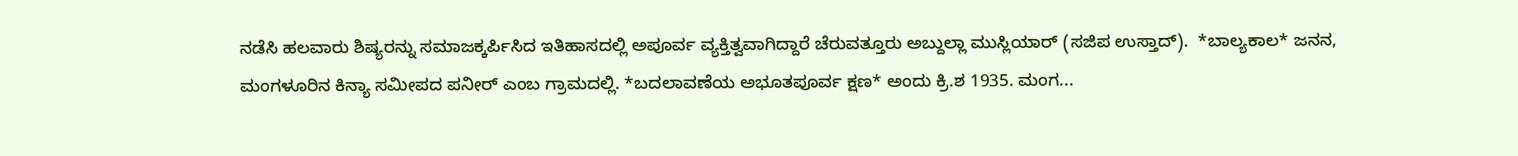ನಡೆಸಿ ಹಲವಾರು ಶಿಷ್ಯರನ್ನು ಸಮಾಜಕ್ಕರ್ಪಿಸಿದ ಇತಿಹಾಸದಲ್ಲಿ ಅಪೂರ್ವ ವ್ಯಕ್ತಿತ್ವವಾಗಿದ್ದಾರೆ ಚೆರುವತ್ತೂರು ಅಬ್ದುಲ್ಲಾ ಮುಸ್ಲಿಯಾರ್ (ಸಜಿಪ ಉಸ್ತಾದ್).  *ಬಾಲ್ಯಕಾಲ* ಜನನ, ಮಂಗಳೂರಿನ ಕಿನ್ಯಾ ಸಮೀಪದ ಪನೀರ್ ಎಂಬ ಗ್ರಾಮದಲ್ಲಿ. *ಬದಲಾವಣೆಯ ಅಭೂತಪೂರ್ವ ಕ್ಷಣ* ಅಂದು ಕ್ರಿ.ಶ 1935. ಮಂಗ...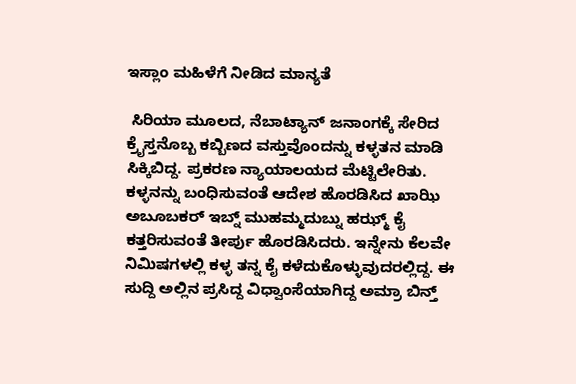ಇಸ್ಲಾಂ ಮಹಿಳೆಗೆ ನೀಡಿದ ಮಾನ್ಯತೆ

 ಸಿರಿಯಾ ಮೂಲದ, ನೆಬಾಟ್ಯಾನ್ ಜನಾಂಗಕ್ಕೆ ಸೇರಿದ ಕ್ರೈಸ್ತನೊಬ್ಬ ಕಬ್ಬಿಣದ ವಸ್ತುವೊಂದನ್ನು ಕಳ್ಳತನ ಮಾಡಿ ಸಿಕ್ಕಿಬಿದ್ದ. ಪ್ರಕರಣ ನ್ಯಾಯಾಲಯದ ಮೆಟ್ಟಿಲೇರಿತು. ಕಳ್ಳನನ್ನು ಬಂಧಿಸುವಂತೆ ಆದೇಶ ಹೊರಡಿಸಿದ ಖಾಝಿ ಅಬೂಬಕರ್ ಇಬ್ನ್ ಮುಹಮ್ಮದುಬ್ನು ಹಝ್ಮ್ ಕೈ ಕತ್ತರಿಸುವಂತೆ ತೀರ್ಪು ಹೊರಡಿಸಿದರು. ಇನ್ನೇನು ಕೆಲವೇ ನಿಮಿಷಗಳಲ್ಲಿ ಕಳ್ಳ ತನ್ನ ಕೈ ಕಳೆದುಕೊಳ್ಳುವುದರಲ್ಲಿದ್ದ. ಈ ಸುದ್ದಿ ಅಲ್ಲಿನ ಪ್ರಸಿದ್ದ ವಿಧ್ವಾಂಸೆಯಾಗಿದ್ದ ಅಮ್ರಾ ಬಿನ್ತ್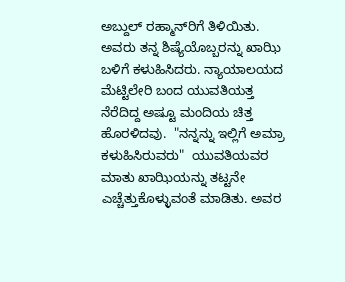ಅಬ್ದುಲ್ ರಹ್ಮಾನ್‌ರಿಗೆ ತಿಳಿಯಿತು. ಅವರು ತನ್ನ ಶಿಷ್ಯೆಯೊಬ್ಬರನ್ನು ಖಾಝಿ ಬಳಿಗೆ ಕಳುಹಿಸಿದರು. ನ್ಯಾಯಾಲಯದ ಮೆಟ್ಟಿಲೇರಿ ಬಂದ ಯುವತಿಯತ್ತ ನೆರೆದಿದ್ದ ಅಷ್ಟೂ ಮಂದಿಯ ಚಿತ್ತ ಹೊರಳಿದವು.  "ನನ್ನನ್ನು ಇಲ್ಲಿಗೆ ಅಮ್ರಾ ಕಳುಹಿಸಿರುವರು"  ಯುವತಿಯವರ ಮಾತು ಖಾಝಿಯನ್ನು ತಟ್ಟನೇ ಎಚ್ಚೆತ್ತುಕೊಳ್ಳುವಂತೆ ಮಾಡಿತು. ಅವರ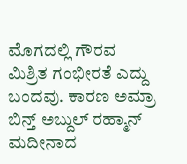ಮೊಗದಲ್ಲಿ ಗೌರವ ಮಿಶ್ರಿತ ಗಂಭೀರತೆ ಎದ್ದು ಬಂದವು. ಕಾರಣ ಅಮ್ರಾ ಬಿನ್ತ್ ಅಬ್ದುಲ್ ರಹ್ಮಾನ್ ಮದೀನಾದ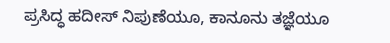ಪ್ರಸಿದ್ಧ ಹದೀಸ್ ನಿಪುಣೆಯೂ, ಕಾನೂನು ತಜ್ಞೆಯೂ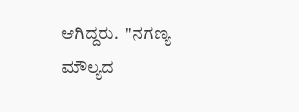ಆಗಿದ್ದರು.  "ನಗಣ್ಯ ಮೌಲ್ಯದ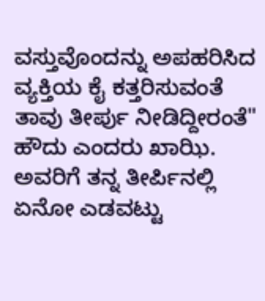ವಸ್ತುವೊಂದನ್ನು ಅಪಹರಿಸಿದ ವ್ಯಕ್ತಿಯ ಕೈ ಕತ್ತರಿಸುವಂತೆ ತಾವು ತೀರ್ಪು ನೀಡಿದ್ದೀರಂತೆ" ಹೌದು ಎಂದರು ಖಾಝಿ. ಅವರಿಗೆ ತನ್ನ ತೀರ್ಪಿನಲ್ಲಿ ಏನೋ ಎಡವಟ್ಟು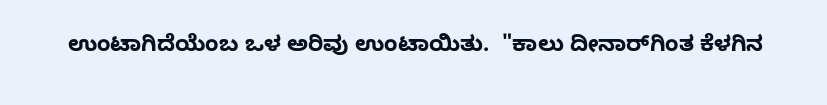ಉಂಟಾಗಿದೆಯೆಂಬ ಒಳ ಅರಿವು ಉಂಟಾಯಿತು.  "ಕಾಲು ದೀನಾರ್‌‌ಗಿಂತ ಕೆಳಗಿನ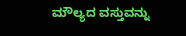ಮೌಲ್ಯದ ವಸ್ತುವನ್ನು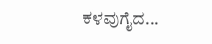ಕಳವುಗೈದ...